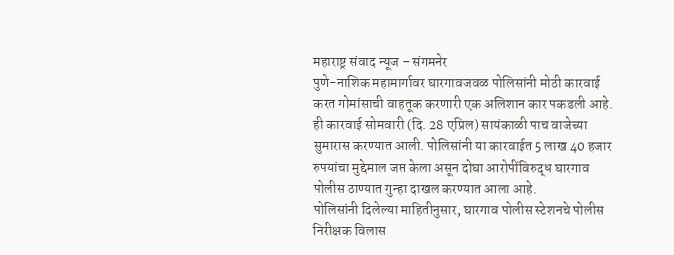महाराष्ट्र संवाद न्यूज – संगमनेर
पुणे-नाशिक महामार्गावर घारगावजवळ पोलिसांनी मोठी कारवाई करत गोमांसाची वाहतूक करणारी एक अलिशान कार पकडली आहे. ही कारवाई सोमवारी (दि. 28 एप्रिल) सायंकाळी पाच वाजेच्या सुमारास करण्यात आली. पोलिसांनी या कारवाईत 5 लाख 40 हजार रुपयांचा मुद्देमाल जप्त केला असून दोघा आरोपींविरुद्ध घारगाव पोलीस ठाण्यात गुन्हा दाखल करण्यात आला आहे.
पोलिसांनी दिलेल्या माहितीनुसार, घारगाव पोलीस स्टेशनचे पोलीस निरीक्षक विलास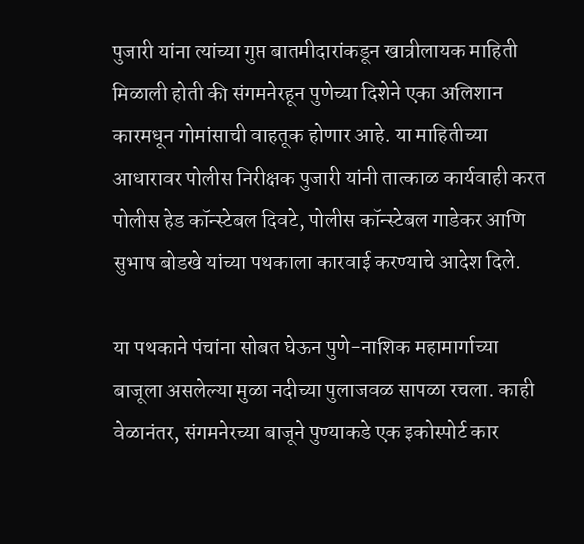पुजारी यांना त्यांच्या गुप्त बातमीदारांकडून खात्रीलायक माहिती मिळाली होती की संगमनेरहून पुणेच्या दिशेने एका अलिशान कारमधून गोमांसाची वाहतूक होणार आहे. या माहितीच्या आधारावर पोलीस निरीक्षक पुजारी यांनी तात्काळ कार्यवाही करत पोलीस हेड कॉन्स्टेबल दिवटे, पोलीस कॉन्स्टेबल गाडेकर आणि सुभाष बोडखे यांच्या पथकाला कारवाई करण्याचे आदेश दिले.

या पथकाने पंचांना सोबत घेऊन पुणे-नाशिक महामार्गाच्या बाजूला असलेल्या मुळा नदीच्या पुलाजवळ सापळा रचला. काही वेळानंतर, संगमनेरच्या बाजूने पुण्याकडे एक इकोस्पोर्ट कार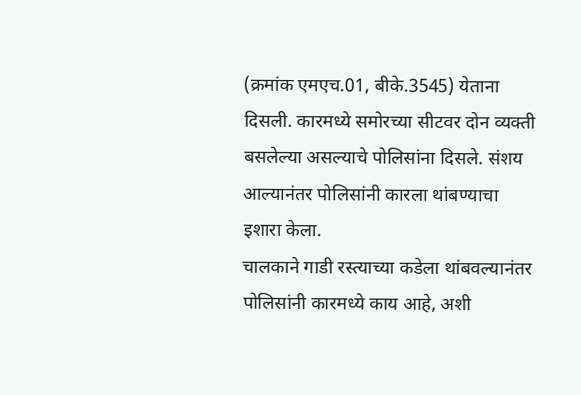(क्रमांक एमएच.01, बीके.3545) येताना दिसली. कारमध्ये समोरच्या सीटवर दोन व्यक्ती बसलेल्या असल्याचे पोलिसांना दिसले. संशय आल्यानंतर पोलिसांनी कारला थांबण्याचा इशारा केला.
चालकाने गाडी रस्त्याच्या कडेला थांबवल्यानंतर पोलिसांनी कारमध्ये काय आहे, अशी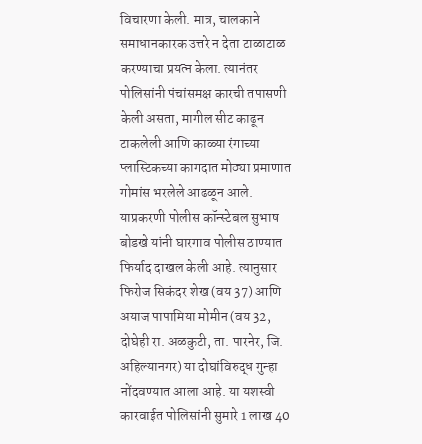विचारणा केली. मात्र, चालकाने समाधानकारक उत्तरे न देता टाळाटाळ करण्याचा प्रयत्न केला. त्यानंतर पोलिसांनी पंचांसमक्ष कारची तपासणी केली असता, मागील सीट काढून टाकलेली आणि काळ्या रंगाच्या प्लास्टिकच्या कागदात मोठ्या प्रमाणात गोमांस भरलेले आढळून आले.
याप्रकरणी पोलीस कॉन्स्टेबल सुभाष बोडखे यांनी घारगाव पोलीस ठाण्यात फिर्याद दाखल केली आहे. त्यानुसार फिरोज सिकंदर शेख (वय 37) आणि अयाज पापामिया मोमीन (वय 32, दोघेही रा. अळकुटी, ता. पारनेर, जि. अहिल्यानगर) या दोघांविरुद्ध गुन्हा नोंदवण्यात आला आहे. या यशस्वी कारवाईत पोलिसांनी सुमारे 1 लाख 40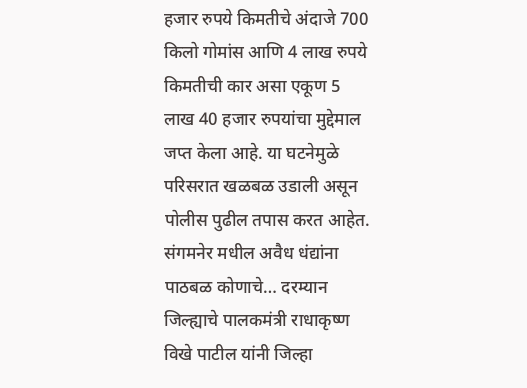हजार रुपये किमतीचे अंदाजे 700 किलो गोमांस आणि 4 लाख रुपये किमतीची कार असा एकूण 5 लाख 40 हजार रुपयांचा मुद्देमाल जप्त केला आहे. या घटनेमुळे परिसरात खळबळ उडाली असून पोलीस पुढील तपास करत आहेत.
संगमनेर मधील अवैध धंद्यांना पाठबळ कोणाचे… दरम्यान जिल्ह्याचे पालकमंत्री राधाकृष्ण विखे पाटील यांनी जिल्हा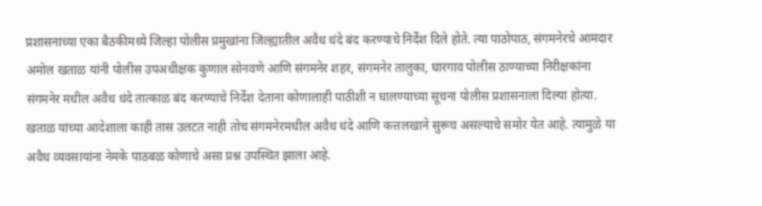प्रशासनाच्या एका बैठकीमध्ये जिल्हा पोलीस प्रमुखांना जिल्ह्यातील अवैध धंदे बंद करण्याचे निर्देश दिले होते. त्या पाठोपाठ, संगमनेरचे आमदार अमोल खताळ यांनी पोलीस उपअधीक्षक कुणाल सोनवणे आणि संगमनेर शहर, संगमनेर तालुका, घारगाव पोलीस ठाण्याच्या निरीक्षकांना संगमनेर मधील अवैध धंदे तात्काळ बंद करण्याचे निर्देश देताना कोणालाही पाठीशी न घालण्याच्या सूचना पोलीस प्रशासनाला दिल्या होत्या. खताळ यांच्या आदेशाला काही तास उलटत नाही तोच संगमनेरमधील अवैध धंदे आणि कत्तलखाने सुरूच असल्याचे समोर येत आहे. त्यामुळे या अवैध व्यवसायांना नेमके पाठबळ कोणाचे असा प्रश्न उपस्थित झाला आहे.